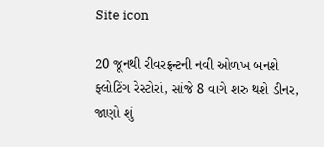Site icon

20 જૂનથી રીવરફ્રન્ટની નવી ઓળખ બનશે ફ્લોટિંગ રેસ્ટોરાં, સાંજે 8 વાગે શરુ થશે ડીનર, જાણો શું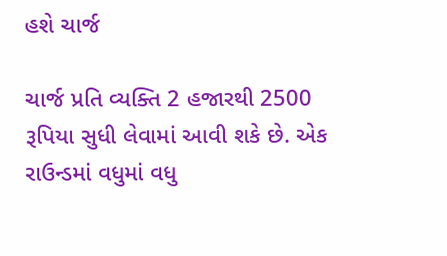હશે ચાર્જ

ચાર્જ પ્રતિ વ્યક્તિ 2 હજારથી 2500 રૂપિયા સુધી લેવામાં આવી શકે છે. એક રાઉન્ડમાં વધુમાં વધુ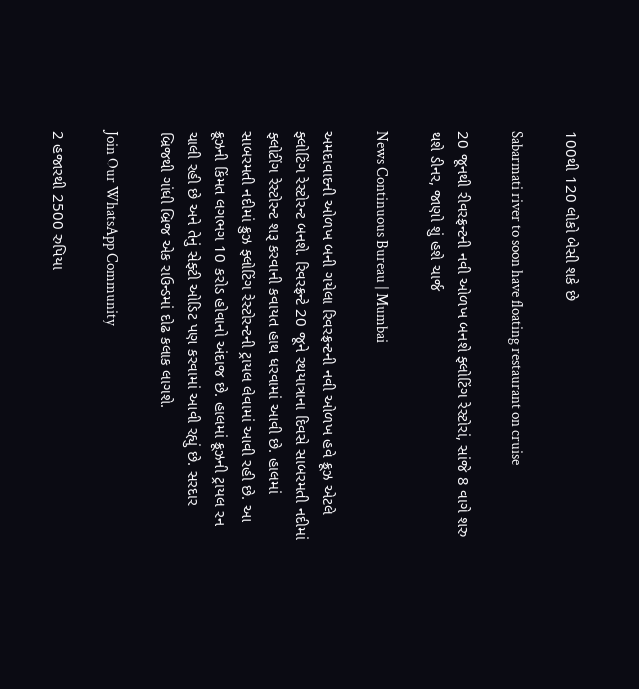100થી 120 લોકો બેસી શકે છે

Sabarmati river to soon have floating restaurant on cruise

20 જૂનથી રીવરફ્રન્ટની નવી ઓળખ બનશે ફ્લોટિંગ રેસ્ટોરાં, સાંજે 8 વાગે શરુ થશે ડીનર, જાણો શું હશે ચાર્જ

News Continuous Bureau | Mumbai

અમદાવાદની ઓળખ બની ગયેલા રિવરફ્રન્ટની નવી ઓળખ હવે ક્રૂઝ એટલે ફ્લોટિંગ રેસ્ટોરન્ટ બનશે. રિવરફ્રન્ટે 20 જૂને રથયાત્રાના દિવસે સાબરમતી નદીમાં ફ્લોટીંગ રેસ્ટોરન્ટ શરૂ કરવાની કવાયત હાથ ધરવામાં આવી છે. હાલમાં સાબરમતી નદીમાં ક્રુઝ ફ્લોટિંગ રેસ્ટોરન્ટની ટ્રાયલ લેવામાં આવી રહી છે. આ ક્રૂઝની કિંમત લગભગ 10 કરોડ હોવાનો અંદાજ છે. હાલમાં ક્રૂઝની ટ્રાયલ રન ચાલી રહી છે અને તેનું સેફ્ટી ઓડિટ પણ કરવામાં આવી રહ્યું છે. સરદાર બ્રિજથી ગાંધી બ્રિજ એક રાઉન્ડમાં દોઢ કલાક લાગશે.

Join Our WhatsApp Community

2 હજારથી 2500 રુપિયા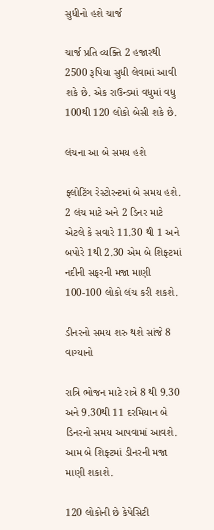સુધીનો હશે ચાર્જ

ચાર્જ પ્રતિ વ્યક્તિ 2 હજારથી 2500 રૂપિયા સુધી લેવામાં આવી શકે છે. એક રાઉન્ડમાં વધુમાં વધુ 100થી 120 લોકો બેસી શકે છે.

લંચના આ બે સમય હશે

ફ્લોટિંગ રેસ્ટોરન્ટમાં બે સમય હશે. 2 લંચ માટે અને 2 ડિનર માટે એટલે કે સવારે 11.30 થી 1 અને બપોરે 1થી 2.30 એમ બે શિફ્ટમાં નદીની સફરની મજા માણી 100-100 લોકો લંચ કરી શકશે.

ડીનરનો સમય શરુ થશે સાંજે 8 વાગ્યાનો

રાત્રિ ભોજન માટે રાત્રે 8 થી 9.30 અને 9.30થી 11 દરમિયાન બે ડિનરનો સમય આપવામાં આવશે. આમ બે શિફ્ટમાં ડીનરની મજા માણી શકાશે.

120 લોકોની છે કેપેસિટી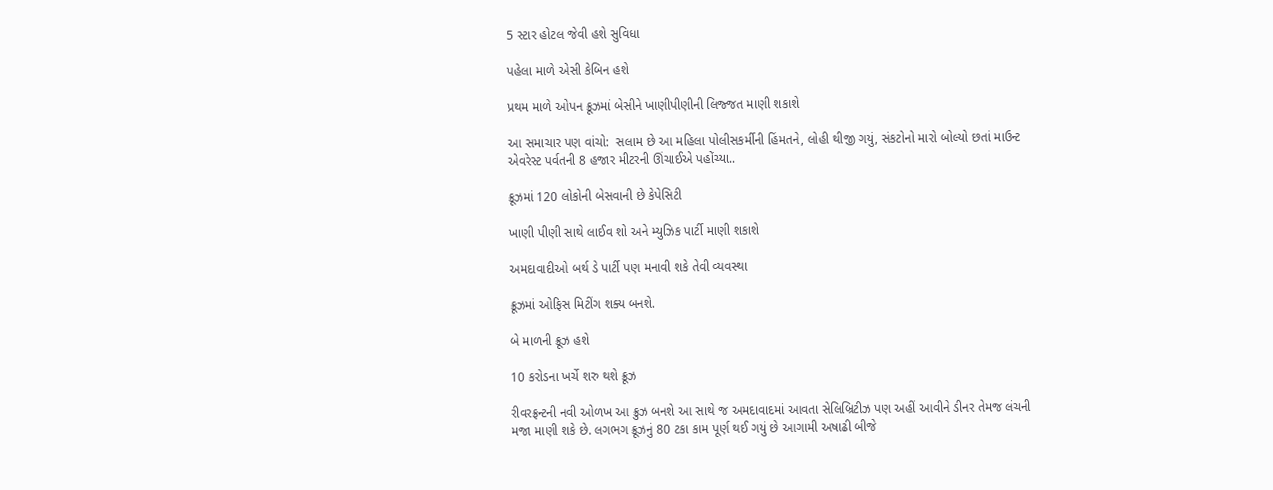5 સ્ટાર હોટલ જેવી હશે સુવિધા

પહેલા માળે એસી કેબિન હશે

પ્રથમ માળે ઓપન ક્રૂઝમાં બેસીને ખાણીપીણીની લિજ્જત માણી શકાશે

આ સમાચાર પણ વાંચો:  સલામ છે આ મહિલા પોલીસકર્મીની હિંમતને, લોહી થીજી ગયું, સંકટોનો મારો બોલ્યો છતાં માઉન્ટ એવરેસ્ટ પર્વતની 8 હજાર મીટરની ઊંચાઈએ પહોંચ્યા..

ક્રૂઝમાં 120 લોકોની બેસવાની છે કેપેસિટી

ખાણી પીણી સાથે લાઈવ શો અને મ્યુઝિક પાર્ટી માણી શકાશે

અમદાવાદીઓ બર્થ ડે પાર્ટી પણ મનાવી શકે તેવી વ્યવસ્થા

ક્રૂઝમાં ઓફિસ મિટીંગ શક્ય બનશે.

બે માળની ક્રૂઝ હશે

10 કરોડના ખર્ચે શરુ થશે ક્રૂઝ

રીવરફ્રન્ટની નવી ઓળખ આ ક્રુઝ બનશે આ સાથે જ અમદાવાદમાં આવતા સેલિબ્રિટીઝ પણ અહીં આવીને ડીનર તેમજ લંચની મજા માણી શકે છે. લગભગ ક્રૂઝનું 80 ટકા કામ પૂર્ણ થઈ ગયું છે આગામી અષાઢી બીજે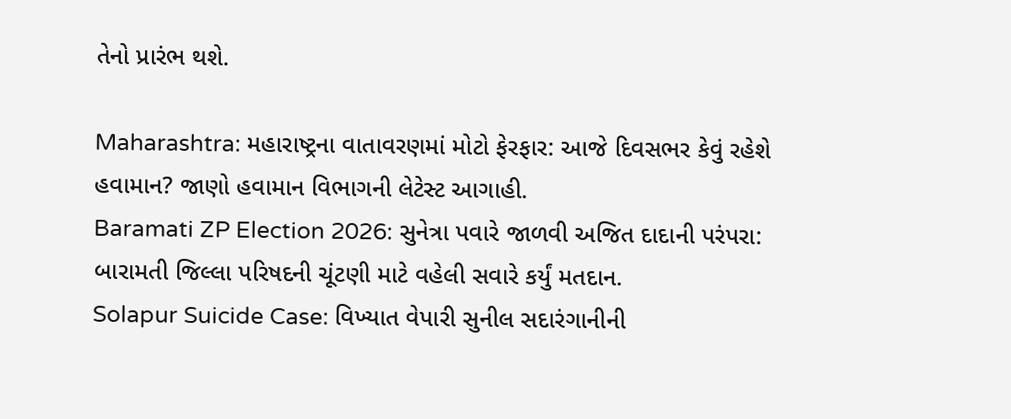તેનો પ્રારંભ થશે.

Maharashtra: મહારાષ્ટ્રના વાતાવરણમાં મોટો ફેરફાર: આજે દિવસભર કેવું રહેશે હવામાન? જાણો હવામાન વિભાગની લેટેસ્ટ આગાહી.
Baramati ZP Election 2026: સુનેત્રા પવારે જાળવી અજિત દાદાની પરંપરા: બારામતી જિલ્લા પરિષદની ચૂંટણી માટે વહેલી સવારે કર્યું મતદાન.
Solapur Suicide Case: વિખ્યાત વેપારી સુનીલ સદારંગાનીની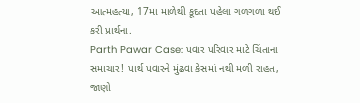આત્મહત્યા, 17મા માળેથી કૂદતા પહેલા ગળગળા થઈ કરી પ્રાર્થના.
Parth Pawar Case: પવાર પરિવાર માટે ચિંતાના સમાચાર! પાર્થ પવારને મુંઢવા કેસમાં નથી મળી રાહત, જાણો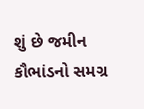શું છે જમીન કૌભાંડનો સમગ્ર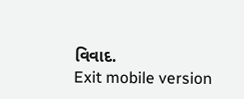વિવાદ.
Exit mobile version